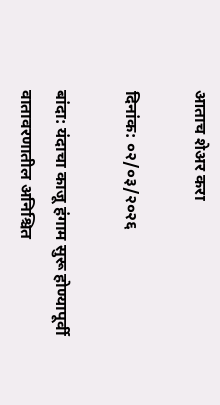आताच शेअर करा

दिनांक: ०२/०३/२०२६

बांदा: यंदाचा काजू हंगाम सुरू होण्यापूर्वी वातावरणातील अनिश्चित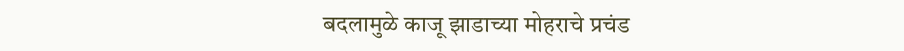बदलामुळे काजू झाडाच्या मोहराचे प्रचंड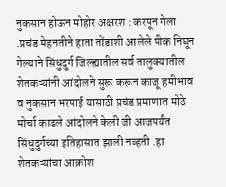नुकसान होऊन मोहोर अक्षरश : करपून गेला .प्रचंड मेहनतीने हाता तोंडाशी आलेले पीक निघून गेल्याने सिंधुदुर्ग जिल्ह्यातील सर्व तालुक्यातील शेतकऱ्यांनी आंदोलने सुरू करून काजू हमीभाव व नुकसान भरपाई यासाठी प्रचंड प्रमाणात मोठे मोर्चा काढले आंदोलने केली जी आजपर्यंत सिंधुदुर्गच्या इतिहासात झाली नव्हती .हा शेतकऱ्यांचा आक्रोश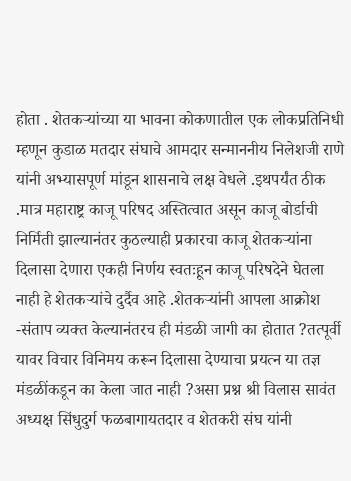होता . शेतकऱ्यांच्या या भावना कोकणातील एक लोकप्रतिनिधी म्हणून कुडाळ मतदार संघाचे आमदार सन्माननीय निलेशजी राणे यांनी अभ्यासपूर्ण मांडून शासनाचे लक्ष वेधले .इथपर्यंत ठीक .मात्र महाराष्ट्र काजू परिषद अस्तित्वात असून काजू बोर्डाची निर्मिती झाल्यानंतर कुठल्याही प्रकारचा काजू शेतकऱ्यांना दिलासा देणारा एकही निर्णय स्वतःहून काजू परिषदेने घेतला नाही हे शेतकऱ्यांचे दुर्दैव आहे .शेतकऱ्यांनी आपला आक्रोश -संताप व्यक्त केल्यानंतरच ही मंडळी जागी का होतात ?तत्पूर्वी यावर विचार विनिमय करून दिलासा देण्याचा प्रयत्न या तज्ञ मंडळींकडून का केला जात नाही ?असा प्रश्न श्री विलास सावंत अध्यक्ष सिंधुदुर्ग फळबागायतदार व शेतकरी संघ यांनी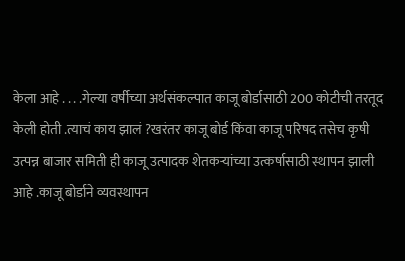केला आहे . . . .गेल्या वर्षीच्या अर्थसंकल्पात काजू बोर्डासाठी 200 कोटीची तरतूद केली होती .त्याचं काय झालं ?खरंतर काजू बोर्ड किंवा काजू परिषद तसेच कृषी उत्पन्न बाजार समिती ही काजू उत्पादक शेतकऱ्यांच्या उत्कर्षासाठी स्थापन झाली आहे .काजू बोर्डाने व्यवस्थापन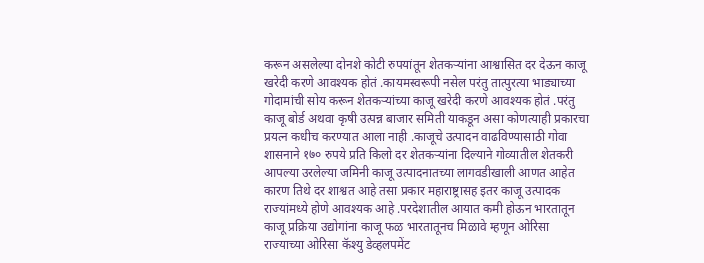करून असलेल्या दोनशे कोटी रुपयांतून शेतकऱ्यांना आश्वासित दर देऊन काजू खरेदी करणे आवश्यक होतं .कायमस्वरूपी नसेल परंतु तात्पुरत्या भाड्याच्या गोदामांची सोय करून शेतकऱ्यांच्या काजू खरेदी करणे आवश्यक होतं .परंतु काजू बोर्ड अथवा कृषी उत्पन्न बाजार समिती याकडून असा कोणत्याही प्रकारचा प्रयत्न कधीच करण्यात आला नाही .काजूचे उत्पादन वाढविण्यासाठी गोवा शासनाने १७० रुपये प्रति किलो दर शेतकऱ्यांना दिल्याने गोव्यातील शेतकरी आपल्या उरलेल्या जमिनी काजू उत्पादनातच्या लागवडीखाली आणत आहेत कारण तिथे दर शाश्वत आहे तसा प्रकार महाराष्ट्रासह इतर काजू उत्पादक राज्यांमध्ये होणे आवश्यक आहे .परदेशातील आयात कमी होऊन भारतातून काजू प्रक्रिया उद्योगांना काजू फळ भारतातूनच मिळावे म्हणून ओरिसा राज्याच्या ओरिसा कॅश्यु डेव्हलपमेंट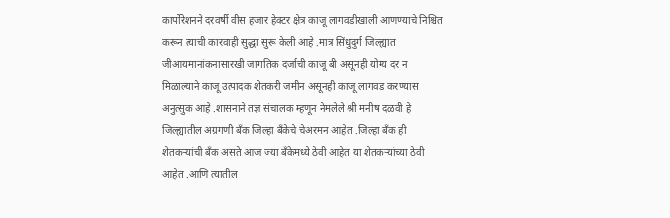कार्पोरेशनने दरवर्षी वीस हजार हेक्टर क्षेत्र काजू लागवडीखाली आणण्याचे निश्चित करून त्याची कारवाही सुद्धा सुरू केली आहे .मात्र सिंधुदुर्ग जिल्ह्यात जीआयमानांकनासारखी जागतिक दर्जाची काजू बी असूनही योग्य दर न मिळाल्याने काजू उत्पादक शेतकरी जमीन असूनही काजू लागवड करण्यास अनुत्सुक आहे .शासनाने तज्ञ संचालक म्हणून नेमलेले श्री मनीष दळवी हे जिल्ह्यातील अग्रगणी बँक जिल्हा बँकेचे चेअरमन आहेत .जिल्हा बँक ही शेतकऱ्यांची बँक असते आज ज्या बँकेमध्ये ठेवी आहेत या शेतकऱ्यांच्या ठेवी आहेत .आणि त्यातील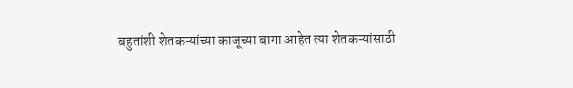बहुतांशी शेतकऱ्यांच्या काजूच्या बागा आहेत त्या शेतकऱ्यांसाठी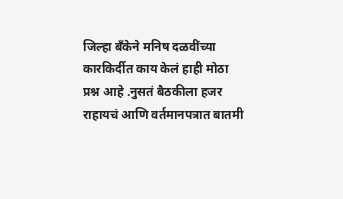जिल्हा बँकेने मनिष दळवींच्या कारकिर्दीत काय केलं हाही मोठा प्रश्न आहे .नुसतं बैठकीला हजर राहायचं आणि वर्तमानपत्रात बातमी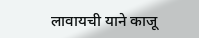लावायची याने काजू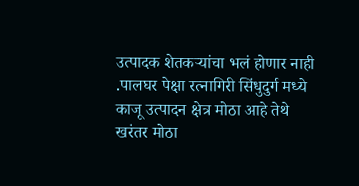उत्पादक शेतकऱ्यांचा भलं होणार नाही .पालघर पेक्षा रत्नागिरी सिंधुदुर्ग मध्ये काजू उत्पादन क्षेत्र मोठा आहे तेथे खरंतर मोठा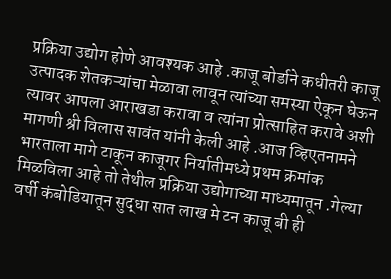प्रक्रिया उद्योग होणे आवश्यक आहे .काजू बोर्डाने कधीतरी काजू उत्पादक शेतकऱ्यांचा मेळावा लावून त्यांच्या समस्या ऐकून घेऊन त्यावर आपला आराखडा करावा व त्यांना प्रोत्साहित करावे अशी मागणी श्री विलास सावंत यांनी केली आहे .आज व्हिएतनामने भारताला मागे टाकून काजूगर निर्यातीमध्ये प्रथम क्रमांक मिळविला आहे तो तेथील प्रक्रिया उद्योगाच्या माध्यमातून .गेल्या वर्षी कंबोडियातून सुद्धा सात लाख मे टन काजू बी ही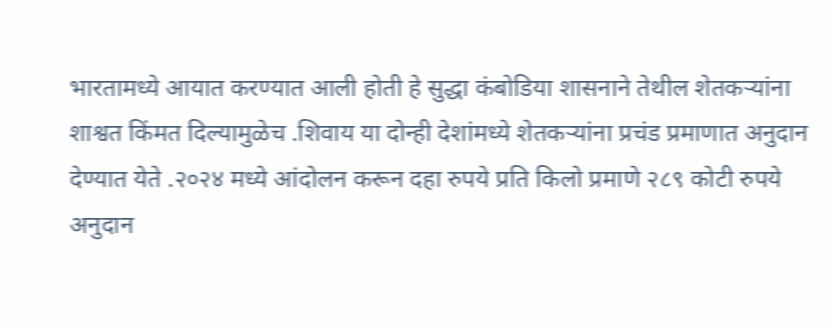भारतामध्ये आयात करण्यात आली होती हे सुद्धा कंबोडिया शासनाने तेथील शेतकऱ्यांना शाश्वत किंमत दिल्यामुळेच .शिवाय या दोन्ही देशांमध्ये शेतकऱ्यांना प्रचंड प्रमाणात अनुदान देण्यात येते .२०२४ मध्ये आंदोलन करून दहा रुपये प्रति किलो प्रमाणे २८९ कोटी रुपये अनुदान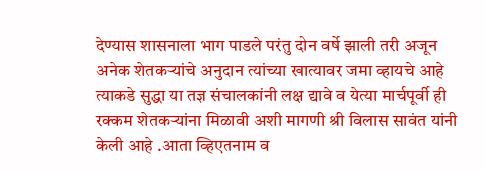देण्यास शासनाला भाग पाडले परंतु दोन वर्षे झाली तरी अजून अनेक शेतकऱ्यांचे अनुदान त्यांच्या खात्यावर जमा व्हायचे आहे त्याकडे सुद्धा या तज्ञ संचालकांनी लक्ष द्यावे व येत्या मार्चपूर्वी ही रक्कम शेतकऱ्यांना मिळावी अशी मागणी श्री विलास सावंत यांनी केली आहे .आता व्हिएतनाम व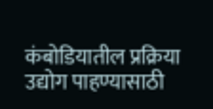कंबोडियातील प्रक्रिया उद्योग पाहण्यासाठी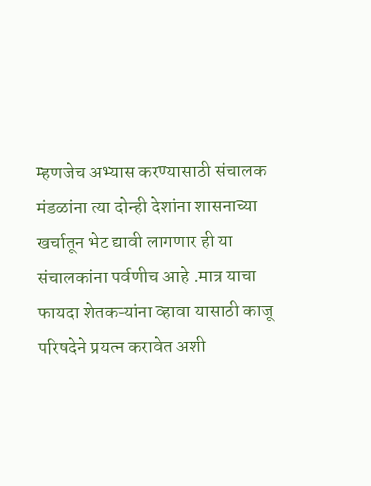म्हणजेच अभ्यास करण्यासाठी संचालक मंडळांना त्या दोन्ही देशांना शासनाच्या खर्चातून भेट द्यावी लागणार ही या संचालकांना पर्वणीच आहे .मात्र याचा फायदा शेतकऱ्यांना व्हावा यासाठी काजू परिषदेने प्रयत्न करावेत अशी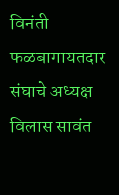विनंती फळबागायतदार संघाचे अध्यक्ष विलास सावंत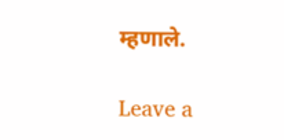म्हणाले.

Leave a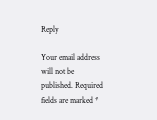Reply

Your email address will not be published. Required fields are marked *